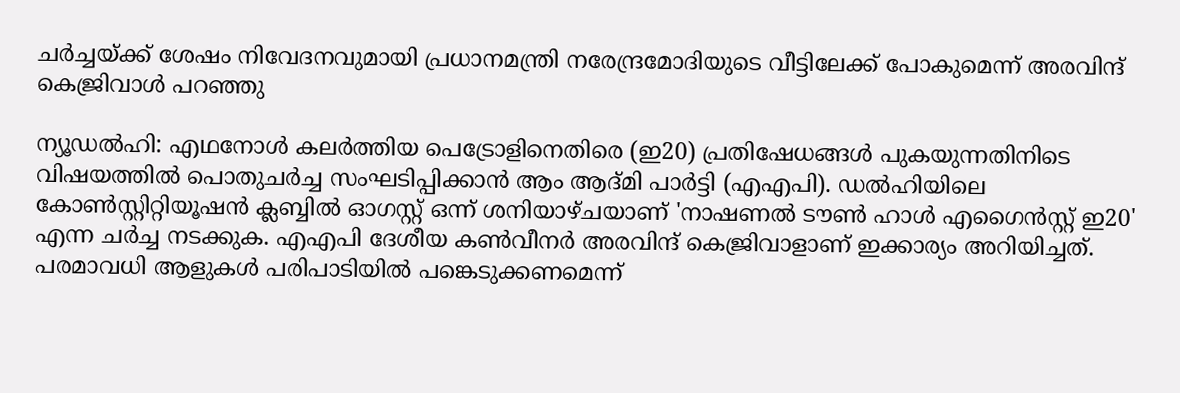ചർച്ചയ്ക്ക് ശേഷം നിവേദനവുമായി പ്രധാനമന്ത്രി നരേന്ദ്രമോദിയുടെ വീട്ടിലേക്ക് പോകുമെന്ന് അരവിന്ദ് കെജ്രിവാൾ പറഞ്ഞു

ന്യൂഡൽഹി: എഥനോൾ കലർത്തിയ പെട്രോളിനെതിരെ (ഇ20) പ്രതിഷേധങ്ങൾ പുകയുന്നതിനിടെ വിഷയത്തിൽ പൊതുചർച്ച സംഘടിപ്പിക്കാൻ ആം ആദ്മി പാർട്ടി (എഎപി). ഡൽഹിയിലെ കോൺസ്റ്റിറ്റിയൂഷൻ ക്ലബ്ബിൽ ഓഗസ്റ്റ് ഒന്ന് ശനിയാഴ്ചയാണ് 'നാഷണൽ ടൗൺ ഹാൾ എഗൈൻസ്റ്റ് ഇ20' എന്ന ചർച്ച നടക്കുക. എഎപി ദേശീയ കൺവീനർ അരവിന്ദ് കെജ്രിവാളാണ് ഇക്കാര്യം അറിയിച്ചത്. പരമാവധി ആളുകൾ പരിപാടിയിൽ പങ്കെടുക്കണമെന്ന്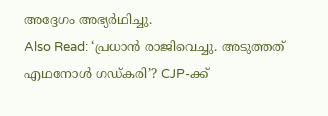അദ്ദേഗം അഭ്യർഥിച്ചു.
Also Read: ‘പ്രധാൻ രാജിവെച്ചു. അടുത്തത് എഥനോൾ ഗഡ്കരി’? CJP-ക്ക്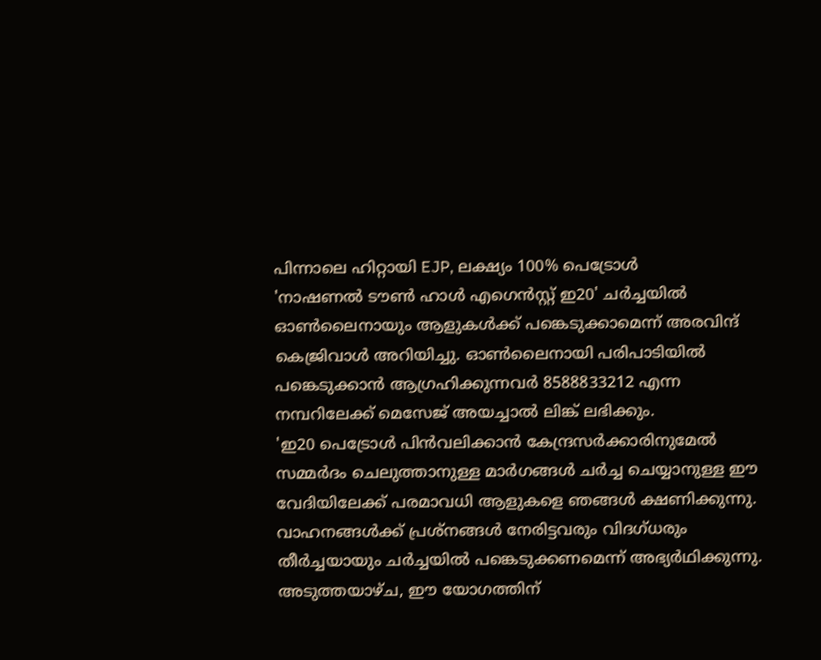പിന്നാലെ ഹിറ്റായി EJP, ലക്ഷ്യം 100% പെട്രോൾ
'നാഷണൽ ടൗൺ ഹാൾ എഗെൻസ്റ്റ് ഇ20' ചർച്ചയിൽ ഓൺലൈനായും ആളുകൾക്ക് പങ്കെടുക്കാമെന്ന് അരവിന്ദ് കെജ്രിവാൾ അറിയിച്ചു. ഓൺലൈനായി പരിപാടിയിൽ പങ്കെടുക്കാൻ ആഗ്രഹിക്കുന്നവർ 8588833212 എന്ന നമ്പറിലേക്ക് മെസേജ് അയച്ചാൽ ലിങ്ക് ലഭിക്കും.
'ഇ20 പെട്രോൾ പിൻവലിക്കാൻ കേന്ദ്രസർക്കാരിനുമേൽ സമ്മർദം ചെലുത്താനുള്ള മാർഗങ്ങൾ ചർച്ച ചെയ്യാനുള്ള ഈ വേദിയിലേക്ക് പരമാവധി ആളുകളെ ഞങ്ങൾ ക്ഷണിക്കുന്നു. വാഹനങ്ങൾക്ക് പ്രശ്നങ്ങൾ നേരിട്ടവരും വിദഗ്ധരും തീർച്ചയായും ചർച്ചയിൽ പങ്കെടുക്കണമെന്ന് അഭ്യർഥിക്കുന്നു. അടുത്തയാഴ്ച, ഈ യോഗത്തിന്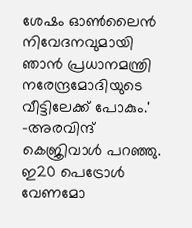ശേഷം ഓൺലൈൻ നിവേദനവുമായി ഞാൻ പ്രധാനമന്ത്രി നരേന്ദ്രമോദിയുടെ വീട്ടിലേക്ക് പോകും.' -അരവിന്ദ് കെജ്രിവാൾ പറഞ്ഞു.
ഇ20 പെട്രോൾ വേണമോ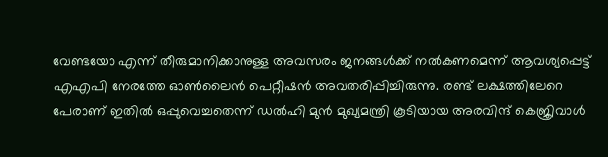വേണ്ടയോ എന്ന് തീരുമാനിക്കാനുള്ള അവസരം ജനങ്ങൾക്ക് നൽകണമെന്ന് ആവശ്യപ്പെട്ട് എഎപി നേരത്തേ ഓൺലൈൻ പെറ്റീഷൻ അവതരിപ്പിച്ചിരുന്നു. രണ്ട് ലക്ഷത്തിലേറെ പേരാണ് ഇതിൽ ഒപ്പുവെച്ചതെന്ന് ഡൽഹി മുൻ മുഖ്യമന്ത്രി കൂടിയായ അരവിന്ദ് കെജ്രിവാൾ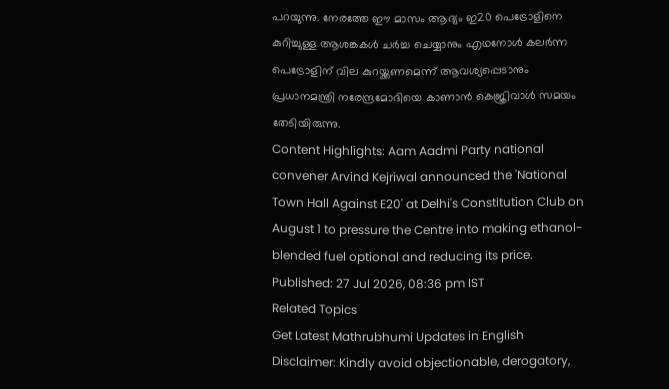പറയുന്നു. നേരത്തേ ഈ മാസം ആദ്യം ഇ20 പെട്രോളിനെ കുറിച്ചുള്ള ആശങ്കകൾ ചർച്ച ചെയ്യാനും എഥനോൾ കലർന്ന പെട്രോളിന് വില കുറയ്ക്കണമെന്ന് ആവശ്യപ്പെടാനും പ്രധാനമന്ത്രി നരേന്ദ്രമോദിയെ കാണാൻ കെജ്രിവാൾ സമയം തേടിയിരുന്നു.
Content Highlights: Aam Aadmi Party national convener Arvind Kejriwal announced the 'National Town Hall Against E20' at Delhi's Constitution Club on August 1 to pressure the Centre into making ethanol-blended fuel optional and reducing its price.
Published: 27 Jul 2026, 08:36 pm IST
Related Topics
Get Latest Mathrubhumi Updates in English
Disclaimer: Kindly avoid objectionable, derogatory,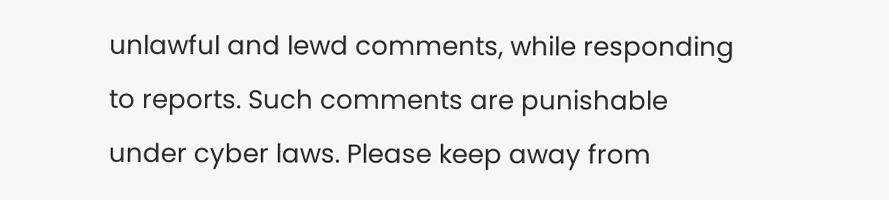unlawful and lewd comments, while responding to reports. Such comments are punishable under cyber laws. Please keep away from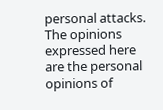personal attacks. The opinions expressed here are the personal opinions of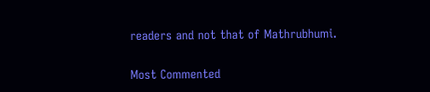readers and not that of Mathrubhumi.


Most Commented